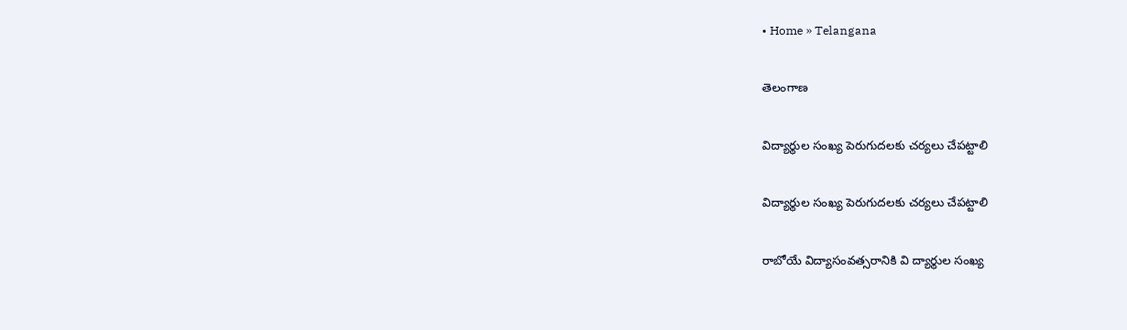• Home » Telangana

తెలంగాణ

విద్యార్థుల సంఖ్య పెరుగుదలకు చర్యలు చేపట్టాలి

విద్యార్థుల సంఖ్య పెరుగుదలకు చర్యలు చేపట్టాలి

రాబోయే విద్యాసంవత్సరానికి వి ద్యార్థుల సంఖ్య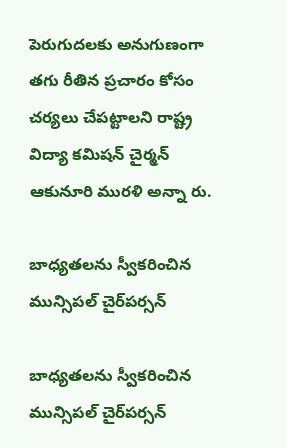పెరుగుదలకు అనుగుణంగా తగు రీతిన ప్రచారం కోసం చర్యలు చేపట్టాలని రాష్ట్ర విద్యా కమిషన్‌ చైర్మన్‌ ఆకునూరి మురళి అన్నా రు.

బాధ్యతలను స్వీకరించిన మున్సిపల్‌ చైర్‌పర్సన్‌

బాధ్యతలను స్వీకరించిన మున్సిపల్‌ చైర్‌పర్సన్‌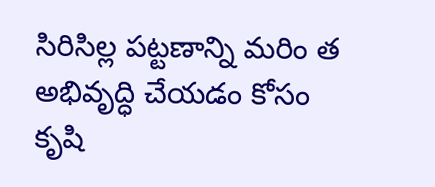సిరిసిల్ల పట్టణాన్ని మరిం త అభివృద్ధి చేయడం కోసం కృషి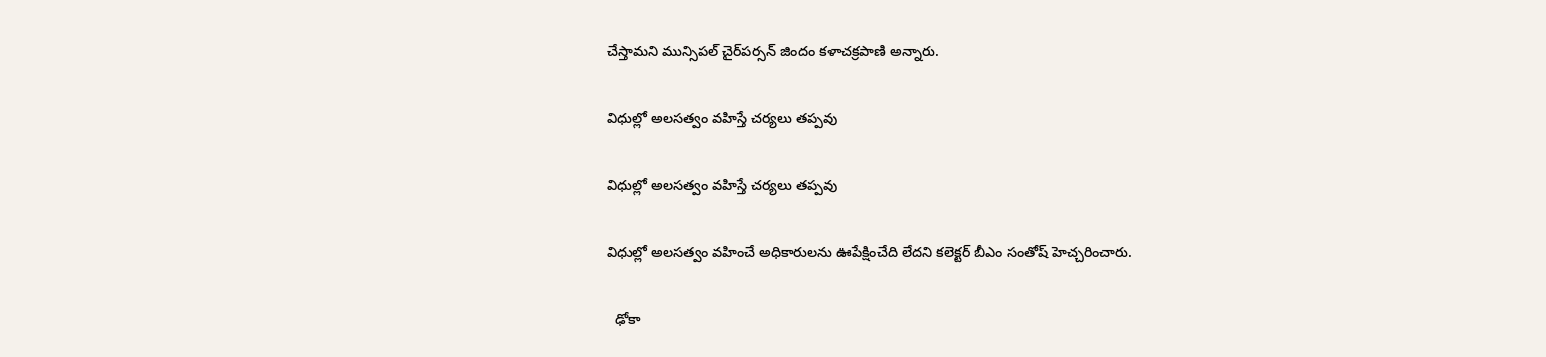చేస్తామని మున్సిపల్‌ చైర్‌పర్సన్‌ జిందం కళాచక్రపాణి అన్నారు.

విధుల్లో అలసత్వం వహిస్తే చర్యలు తప్పవు

విధుల్లో అలసత్వం వహిస్తే చర్యలు తప్పవు

విధుల్లో అలసత్వం వహించే అధికారులను ఊపేక్షించేది లేదని కలెక్టర్‌ బీఎం సంతోష్‌ హెచ్చరించారు.

  ఢోకా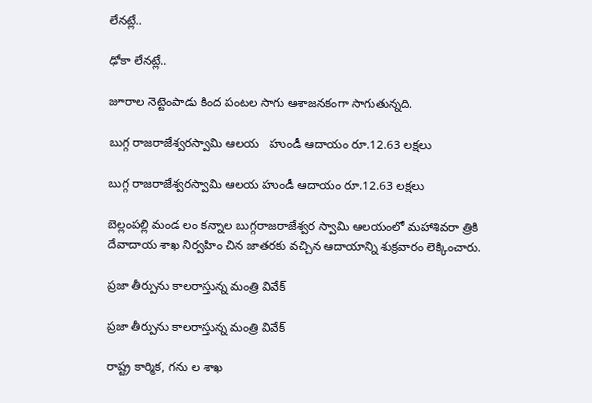లేనట్లే..

ఢోకా లేనట్లే..

జూరాల నెట్టెంపాడు కింద పంటల సాగు ఆశాజనకంగా సాగుతున్నది.

బుగ్గ రాజరాజేశ్వరస్వామి ఆలయ   హుండీ ఆదాయం రూ.12.63 లక్షలు

బుగ్గ రాజరాజేశ్వరస్వామి ఆలయ హుండీ ఆదాయం రూ.12.63 లక్షలు

బెల్లంపల్లి మండ లం కన్నాల బుగ్గరాజరాజేశ్వర స్వామి ఆలయంలో మహాశివరా త్రికి దేవాదాయ శాఖ నిర్వహిం చిన జాతరకు వచ్చిన ఆదాయాన్ని శుక్రవారం లెక్కించారు.

ప్రజా తీర్పును కాలరాస్తున్న మంత్రి వివేక్‌

ప్రజా తీర్పును కాలరాస్తున్న మంత్రి వివేక్‌

రాష్ట్ర కార్మిక, గను ల శాఖ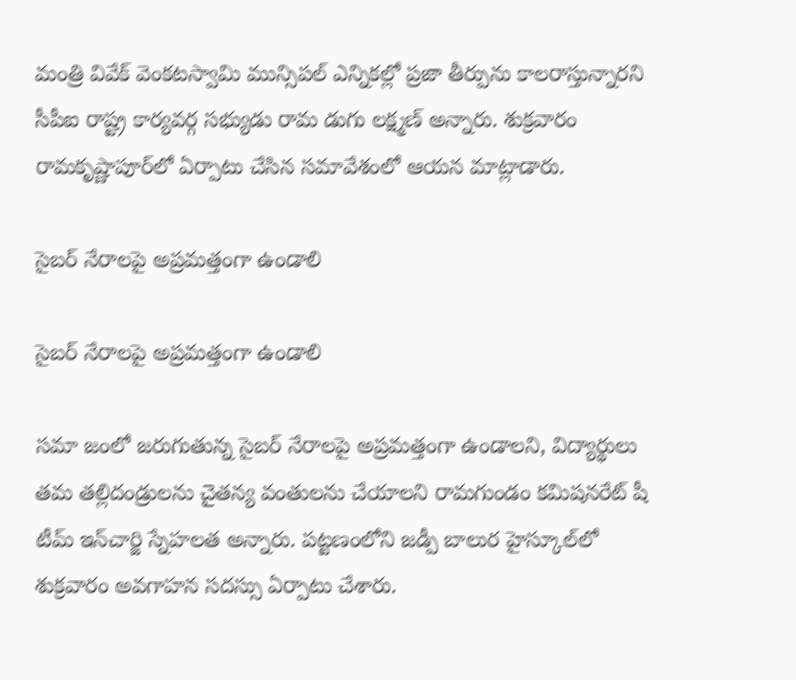మంత్రి వివేక్‌ వెంకటస్వామి మున్సిపల్‌ ఎన్నికల్లో ప్రజా తీర్పును కాలరాస్తున్నారని సీపీఐ రాష్ట్ర కార్యవర్గ సభ్యుడు రామ డుగు లక్ష్మణ్‌ అన్నారు. శుక్రవారం రామకృష్ణాపూర్‌లో ఏర్పాటు చేసిన సమావేశంలో ఆయన మాట్లాడారు.

సైబర్‌ నేరాలపై అప్రమత్తంగా ఉండాలి

సైబర్‌ నేరాలపై అప్రమత్తంగా ఉండాలి

సమా జంలో జరుగుతున్న సైబర్‌ నేరాలపై అప్రమత్తంగా ఉండాలని, విద్యార్థులు తమ తల్లిదండ్రులను చైతన్య వంతులను చేయాలని రామగుండం కమిషనరేట్‌ షీ టీమ్‌ ఇన్‌చార్జి స్నేహలత అన్నారు. పట్టణంలోని జడ్పీ బాలుర హైస్కూల్‌లో శుక్రవారం అవగాహన సదస్సు ఏర్పాటు చేశారు.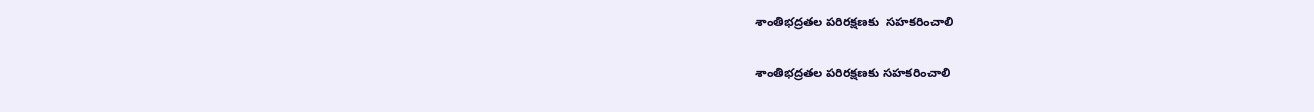శాంతిభద్రతల పరిరక్షణకు  సహకరించాలి

శాంతిభద్రతల పరిరక్షణకు సహకరించాలి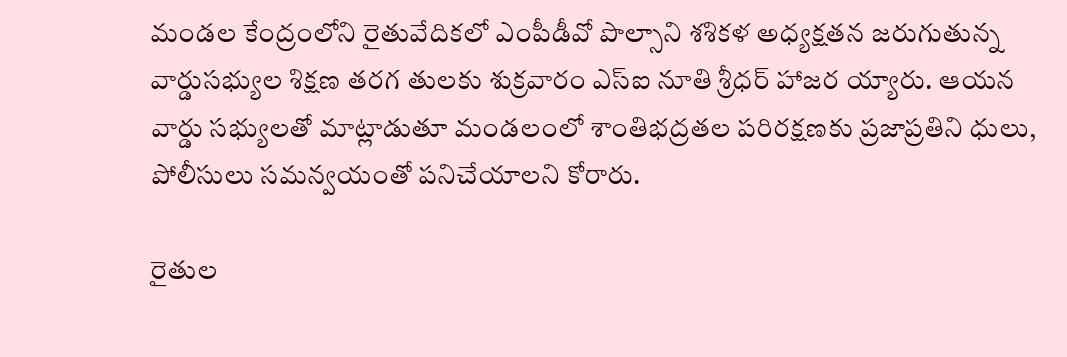మండల కేంద్రంలోని రైతువేదికలో ఎంపీడీవో పొల్సాని శశికళ అధ్యక్షతన జరుగుతున్న వార్డుసభ్యుల శిక్షణ తరగ తులకు శుక్రవారం ఎస్‌ఐ నూతి శ్రీధర్‌ హాజర య్యారు. ఆయన వార్డు సభ్యులతో మాట్లాడుతూ మండలంలో శాంతిభద్రతల పరిరక్షణకు ప్రజాప్రతిని ధులు, పోలీసులు సమన్వయంతో పనిచేయాలని కోరారు.

రైతుల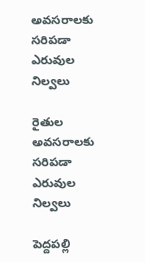అవసరాలకు సరిపడా ఎరువుల నిల్వలు

రైతుల అవసరాలకు సరిపడా ఎరువుల నిల్వలు

పెద్దపల్లి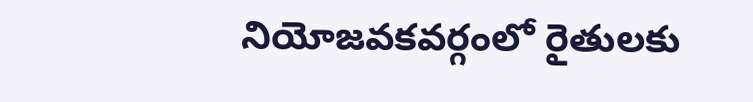నియోజవకవర్గంలో రైతులకు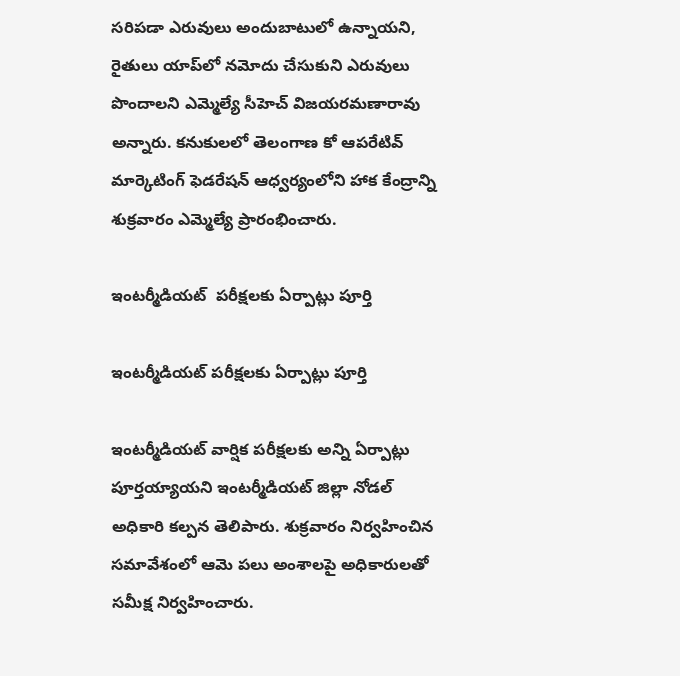సరిపడా ఎరువులు అందుబాటులో ఉన్నాయని, రైతులు యాప్‌లో నమోదు చేసుకుని ఎరువులు పొందాలని ఎమ్మెల్యే సీహెచ్‌ విజయరమణారావు అన్నారు. కనుకులలో తెలంగాణ కో ఆపరేటివ్‌ మార్కెటింగ్‌ ఫెడరేషన్‌ ఆధ్వర్యంలోని హాక కేంద్రాన్ని శుక్రవారం ఎమ్మెల్యే ప్రారంభించారు.

ఇంటర్మీడియట్‌  పరీక్షలకు ఏర్పాట్లు పూర్తి

ఇంటర్మీడియట్‌ పరీక్షలకు ఏర్పాట్లు పూర్తి

ఇంటర్మీడియట్‌ వార్షిక పరీక్షలకు అన్ని ఏర్పాట్లు పూర్తయ్యాయని ఇంటర్మీడియట్‌ జిల్లా నోడల్‌ అధికారి కల్పన తెలిపారు. శుక్రవారం నిర్వహించిన సమావేశంలో ఆమె పలు అంశాలపై అధికారులతో సమీక్ష నిర్వహించారు.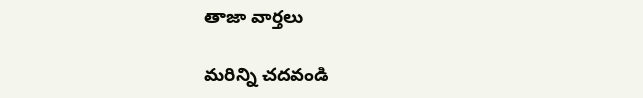తాజా వార్తలు

మరిన్ని చదవండి